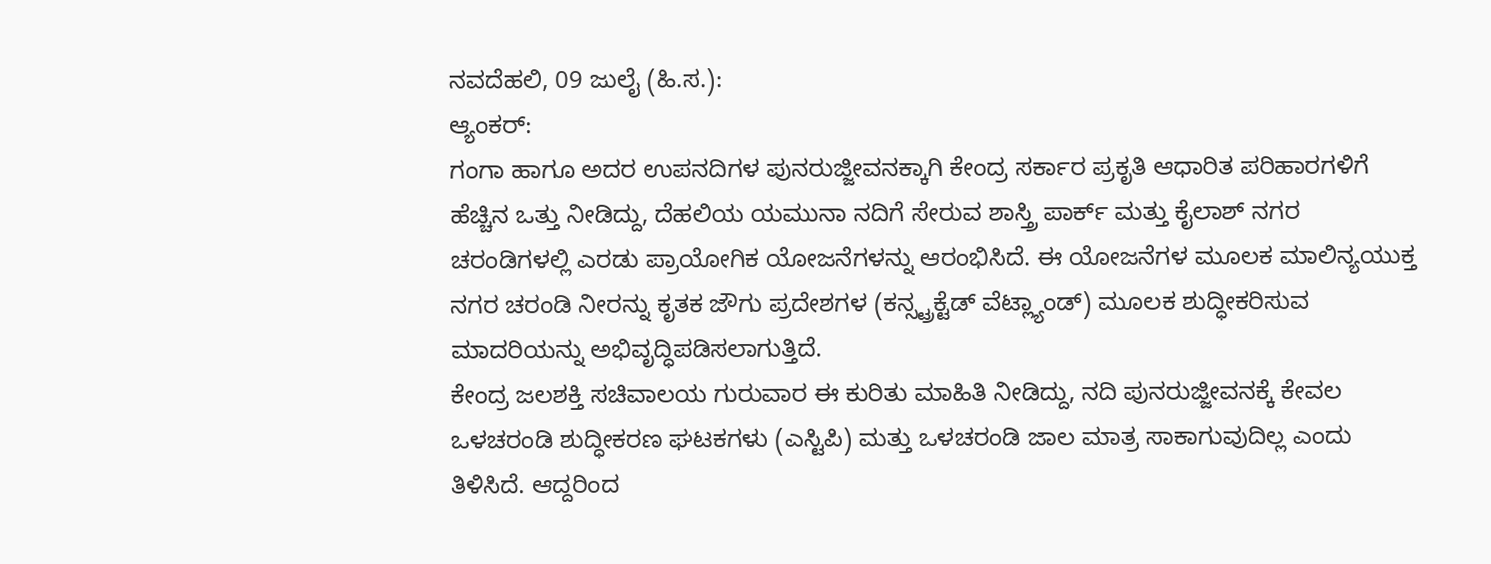ನವದೆಹಲಿ, 09 ಜುಲೈ (ಹಿ.ಸ.):
ಆ್ಯಂಕರ್:
ಗಂಗಾ ಹಾಗೂ ಅದರ ಉಪನದಿಗಳ ಪುನರುಜ್ಜೀವನಕ್ಕಾಗಿ ಕೇಂದ್ರ ಸರ್ಕಾರ ಪ್ರಕೃತಿ ಆಧಾರಿತ ಪರಿಹಾರಗಳಿಗೆ ಹೆಚ್ಚಿನ ಒತ್ತು ನೀಡಿದ್ದು, ದೆಹಲಿಯ ಯಮುನಾ ನದಿಗೆ ಸೇರುವ ಶಾಸ್ತ್ರಿ ಪಾರ್ಕ್ ಮತ್ತು ಕೈಲಾಶ್ ನಗರ ಚರಂಡಿಗಳಲ್ಲಿ ಎರಡು ಪ್ರಾಯೋಗಿಕ ಯೋಜನೆಗಳನ್ನು ಆರಂಭಿಸಿದೆ. ಈ ಯೋಜನೆಗಳ ಮೂಲಕ ಮಾಲಿನ್ಯಯುಕ್ತ ನಗರ ಚರಂಡಿ ನೀರನ್ನು ಕೃತಕ ಜೌಗು ಪ್ರದೇಶಗಳ (ಕನ್ಸ್ಟ್ರಕ್ಟೆಡ್ ವೆಟ್ಲ್ಯಾಂಡ್) ಮೂಲಕ ಶುದ್ಧೀಕರಿಸುವ ಮಾದರಿಯನ್ನು ಅಭಿವೃದ್ಧಿಪಡಿಸಲಾಗುತ್ತಿದೆ.
ಕೇಂದ್ರ ಜಲಶಕ್ತಿ ಸಚಿವಾಲಯ ಗುರುವಾರ ಈ ಕುರಿತು ಮಾಹಿತಿ ನೀಡಿದ್ದು, ನದಿ ಪುನರುಜ್ಜೀವನಕ್ಕೆ ಕೇವಲ ಒಳಚರಂಡಿ ಶುದ್ಧೀಕರಣ ಘಟಕಗಳು (ಎಸ್ಟಿಪಿ) ಮತ್ತು ಒಳಚರಂಡಿ ಜಾಲ ಮಾತ್ರ ಸಾಕಾಗುವುದಿಲ್ಲ ಎಂದು ತಿಳಿಸಿದೆ. ಆದ್ದರಿಂದ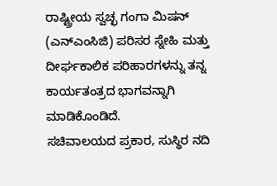ರಾಷ್ಟ್ರೀಯ ಸ್ವಚ್ಛ ಗಂಗಾ ಮಿಷನ್ (ಎನ್ಎಂಸಿಜಿ) ಪರಿಸರ ಸ್ನೇಹಿ ಮತ್ತು ದೀರ್ಘಕಾಲಿಕ ಪರಿಹಾರಗಳನ್ನು ತನ್ನ ಕಾರ್ಯತಂತ್ರದ ಭಾಗವನ್ನಾಗಿ ಮಾಡಿಕೊಂಡಿದೆ.
ಸಚಿವಾಲಯದ ಪ್ರಕಾರ, ಸುಸ್ಥಿರ ನದಿ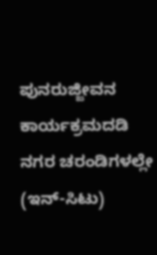ಪುನರುಜ್ಜೀವನ ಕಾರ್ಯಕ್ರಮದಡಿ ನಗರ ಚರಂಡಿಗಳಲ್ಲೇ (ಇನ್-ಸಿಟು)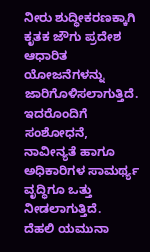ನೀರು ಶುದ್ಧೀಕರಣಕ್ಕಾಗಿ ಕೃತಕ ಜೌಗು ಪ್ರದೇಶ ಆಧಾರಿತ ಯೋಜನೆಗಳನ್ನು ಜಾರಿಗೊಳಿಸಲಾಗುತ್ತಿದೆ. ಇದರೊಂದಿಗೆ ಸಂಶೋಧನೆ, ನಾವೀನ್ಯತೆ ಹಾಗೂ ಅಧಿಕಾರಿಗಳ ಸಾಮರ್ಥ್ಯ ವೃದ್ಧಿಗೂ ಒತ್ತು ನೀಡಲಾಗುತ್ತಿದೆ.
ದೆಹಲಿ ಯಮುನಾ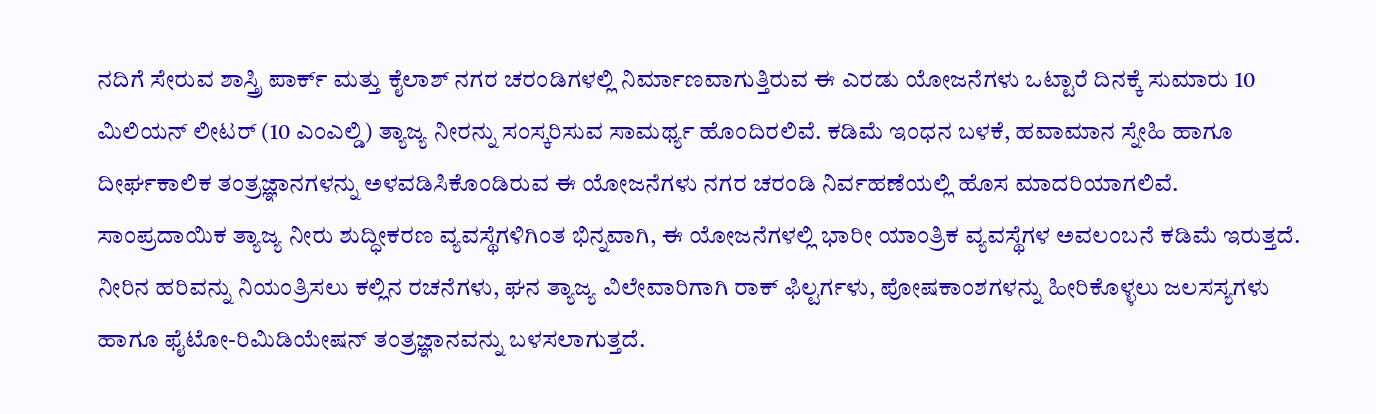ನದಿಗೆ ಸೇರುವ ಶಾಸ್ತ್ರಿ ಪಾರ್ಕ್ ಮತ್ತು ಕೈಲಾಶ್ ನಗರ ಚರಂಡಿಗಳಲ್ಲಿ ನಿರ್ಮಾಣವಾಗುತ್ತಿರುವ ಈ ಎರಡು ಯೋಜನೆಗಳು ಒಟ್ಟಾರೆ ದಿನಕ್ಕೆ ಸುಮಾರು 10 ಮಿಲಿಯನ್ ಲೀಟರ್ (10 ಎಂಎಲ್ಡಿ) ತ್ಯಾಜ್ಯ ನೀರನ್ನು ಸಂಸ್ಕರಿಸುವ ಸಾಮರ್ಥ್ಯ ಹೊಂದಿರಲಿವೆ. ಕಡಿಮೆ ಇಂಧನ ಬಳಕೆ, ಹವಾಮಾನ ಸ್ನೇಹಿ ಹಾಗೂ ದೀರ್ಘಕಾಲಿಕ ತಂತ್ರಜ್ಞಾನಗಳನ್ನು ಅಳವಡಿಸಿಕೊಂಡಿರುವ ಈ ಯೋಜನೆಗಳು ನಗರ ಚರಂಡಿ ನಿರ್ವಹಣೆಯಲ್ಲಿ ಹೊಸ ಮಾದರಿಯಾಗಲಿವೆ.
ಸಾಂಪ್ರದಾಯಿಕ ತ್ಯಾಜ್ಯ ನೀರು ಶುದ್ಧೀಕರಣ ವ್ಯವಸ್ಥೆಗಳಿಗಿಂತ ಭಿನ್ನವಾಗಿ, ಈ ಯೋಜನೆಗಳಲ್ಲಿ ಭಾರೀ ಯಾಂತ್ರಿಕ ವ್ಯವಸ್ಥೆಗಳ ಅವಲಂಬನೆ ಕಡಿಮೆ ಇರುತ್ತದೆ. ನೀರಿನ ಹರಿವನ್ನು ನಿಯಂತ್ರಿಸಲು ಕಲ್ಲಿನ ರಚನೆಗಳು, ಘನ ತ್ಯಾಜ್ಯ ವಿಲೇವಾರಿಗಾಗಿ ರಾಕ್ ಫಿಲ್ಟರ್ಗಳು, ಪೋಷಕಾಂಶಗಳನ್ನು ಹೀರಿಕೊಳ್ಳಲು ಜಲಸಸ್ಯಗಳು ಹಾಗೂ ಫೈಟೋ-ರಿಮಿಡಿಯೇಷನ್ ತಂತ್ರಜ್ಞಾನವನ್ನು ಬಳಸಲಾಗುತ್ತದೆ.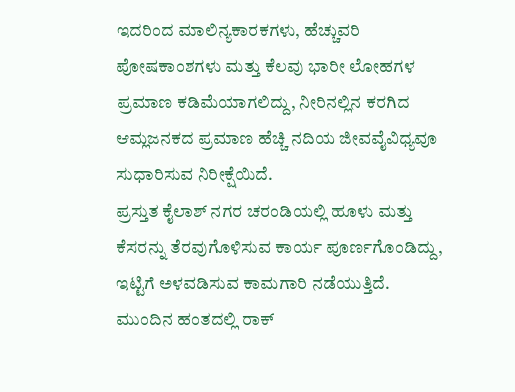ಇದರಿಂದ ಮಾಲಿನ್ಯಕಾರಕಗಳು, ಹೆಚ್ಚುವರಿ ಪೋಷಕಾಂಶಗಳು ಮತ್ತು ಕೆಲವು ಭಾರೀ ಲೋಹಗಳ ಪ್ರಮಾಣ ಕಡಿಮೆಯಾಗಲಿದ್ದು, ನೀರಿನಲ್ಲಿನ ಕರಗಿದ ಆಮ್ಲಜನಕದ ಪ್ರಮಾಣ ಹೆಚ್ಚಿ ನದಿಯ ಜೀವವೈವಿಧ್ಯವೂ ಸುಧಾರಿಸುವ ನಿರೀಕ್ಷೆಯಿದೆ.
ಪ್ರಸ್ತುತ ಕೈಲಾಶ್ ನಗರ ಚರಂಡಿಯಲ್ಲಿ ಹೂಳು ಮತ್ತು ಕೆಸರನ್ನು ತೆರವುಗೊಳಿಸುವ ಕಾರ್ಯ ಪೂರ್ಣಗೊಂಡಿದ್ದು, ಇಟ್ಟಿಗೆ ಅಳವಡಿಸುವ ಕಾಮಗಾರಿ ನಡೆಯುತ್ತಿದೆ. ಮುಂದಿನ ಹಂತದಲ್ಲಿ ರಾಕ್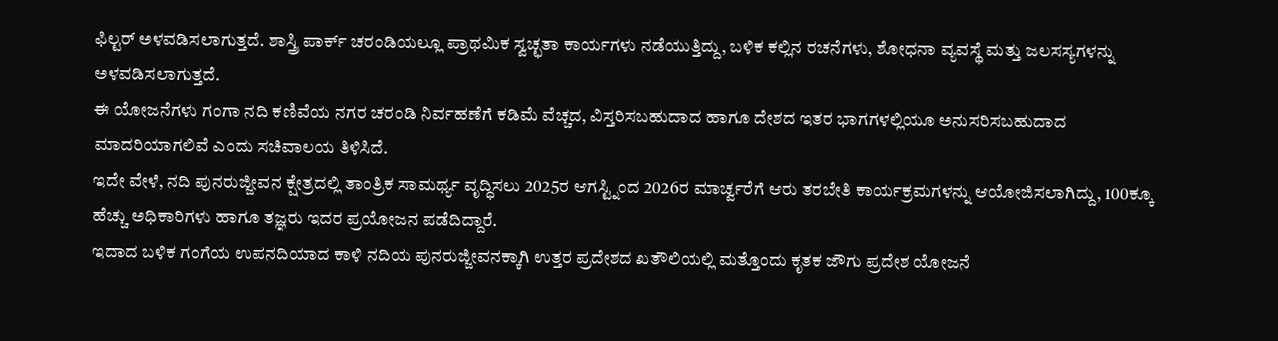ಫಿಲ್ಟರ್ ಅಳವಡಿಸಲಾಗುತ್ತದೆ. ಶಾಸ್ತ್ರಿ ಪಾರ್ಕ್ ಚರಂಡಿಯಲ್ಲೂ ಪ್ರಾಥಮಿಕ ಸ್ವಚ್ಛತಾ ಕಾರ್ಯಗಳು ನಡೆಯುತ್ತಿದ್ದು, ಬಳಿಕ ಕಲ್ಲಿನ ರಚನೆಗಳು, ಶೋಧನಾ ವ್ಯವಸ್ಥೆ ಮತ್ತು ಜಲಸಸ್ಯಗಳನ್ನು ಅಳವಡಿಸಲಾಗುತ್ತದೆ.
ಈ ಯೋಜನೆಗಳು ಗಂಗಾ ನದಿ ಕಣಿವೆಯ ನಗರ ಚರಂಡಿ ನಿರ್ವಹಣೆಗೆ ಕಡಿಮೆ ವೆಚ್ಚದ, ವಿಸ್ತರಿಸಬಹುದಾದ ಹಾಗೂ ದೇಶದ ಇತರ ಭಾಗಗಳಲ್ಲಿಯೂ ಅನುಸರಿಸಬಹುದಾದ ಮಾದರಿಯಾಗಲಿವೆ ಎಂದು ಸಚಿವಾಲಯ ತಿಳಿಸಿದೆ.
ಇದೇ ವೇಳೆ, ನದಿ ಪುನರುಜ್ಜೀವನ ಕ್ಷೇತ್ರದಲ್ಲಿ ತಾಂತ್ರಿಕ ಸಾಮರ್ಥ್ಯ ವೃದ್ಧಿಸಲು 2025ರ ಆಗಸ್ಟ್ನಿಂದ 2026ರ ಮಾರ್ಚ್ವರೆಗೆ ಆರು ತರಬೇತಿ ಕಾರ್ಯಕ್ರಮಗಳನ್ನು ಆಯೋಜಿಸಲಾಗಿದ್ದು, 100ಕ್ಕೂ ಹೆಚ್ಚು ಅಧಿಕಾರಿಗಳು ಹಾಗೂ ತಜ್ಞರು ಇದರ ಪ್ರಯೋಜನ ಪಡೆದಿದ್ದಾರೆ.
ಇದಾದ ಬಳಿಕ ಗಂಗೆಯ ಉಪನದಿಯಾದ ಕಾಳಿ ನದಿಯ ಪುನರುಜ್ಜೀವನಕ್ಕಾಗಿ ಉತ್ತರ ಪ್ರದೇಶದ ಖತೌಲಿಯಲ್ಲಿ ಮತ್ತೊಂದು ಕೃತಕ ಜೌಗು ಪ್ರದೇಶ ಯೋಜನೆ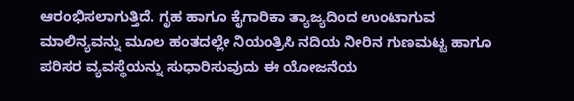ಆರಂಭಿಸಲಾಗುತ್ತಿದೆ. ಗೃಹ ಹಾಗೂ ಕೈಗಾರಿಕಾ ತ್ಯಾಜ್ಯದಿಂದ ಉಂಟಾಗುವ ಮಾಲಿನ್ಯವನ್ನು ಮೂಲ ಹಂತದಲ್ಲೇ ನಿಯಂತ್ರಿಸಿ ನದಿಯ ನೀರಿನ ಗುಣಮಟ್ಟ ಹಾಗೂ ಪರಿಸರ ವ್ಯವಸ್ಥೆಯನ್ನು ಸುಧಾರಿಸುವುದು ಈ ಯೋಜನೆಯ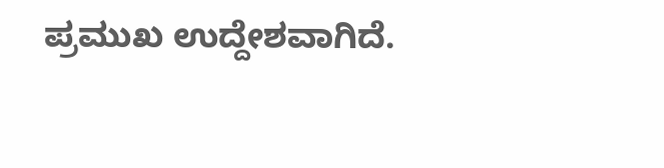ಪ್ರಮುಖ ಉದ್ದೇಶವಾಗಿದೆ.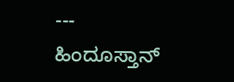---
ಹಿಂದೂಸ್ತಾನ್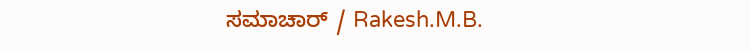ಸಮಾಚಾರ್ / Rakesh.M.B.